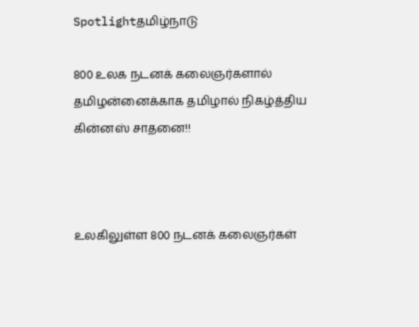Spotlightதமிழ்நாடு

800 உலக நடனக் கலைஞர்களால் தமிழன்னைக்காக தமிழால் நிகழ்த்திய கின்னஸ் சாதனை!!



உலகிலுள்ள 800 நடனக் கலைஞர்கள்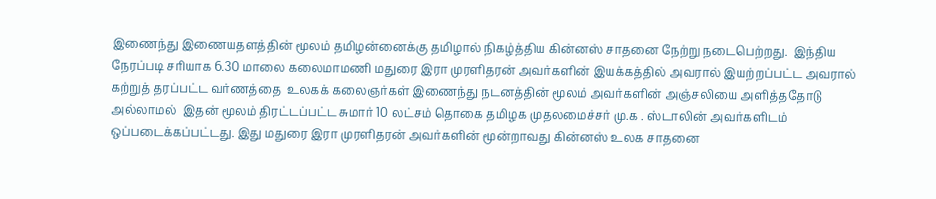இணைந்து இணையதளத்தின் மூலம் தமிழன்னைக்கு தமிழால் நிகழ்த்திய கின்னஸ் சாதனை நேற்று நடைபெற்றது.  இந்திய நேரப்படி சரியாக 6.30 மாலை கலைமாமணி மதுரை இரா முரளிதரன் அவர்களின் இயக்கத்தில் அவரால் இயற்றப்பட்ட அவரால் கற்றுத் தரப்பட்ட வர்ணத்தை  உலகக் கலைஞர்கள் இணைந்து நடனத்தின் மூலம் அவர்களின் அஞ்சலியை அளித்ததோடு அல்லாமல்  இதன் மூலம் திரட்டப்பட்ட சுமார் 10 லட்சம் தொகை தமிழக முதலமைச்சர் மு.க . ஸ்டாலின் அவர்களிடம் ஒப்படைக்கப்பட்டது. இது மதுரை இரா முரளிதரன் அவர்களின் மூன்றாவது கின்னஸ் உலக சாதனை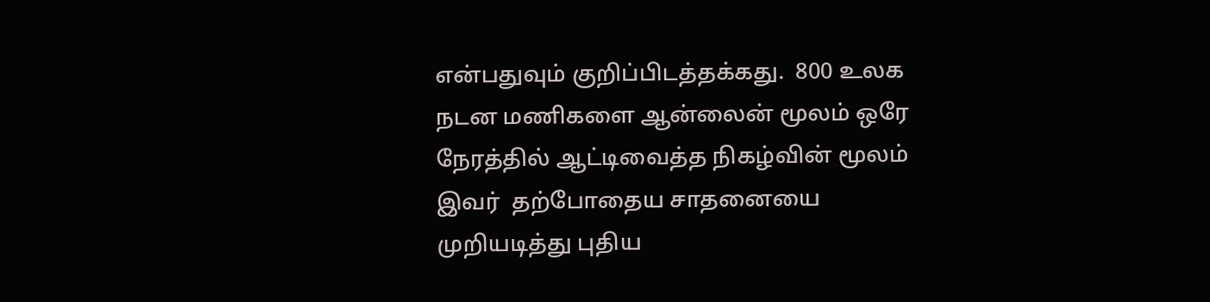என்பதுவும் குறிப்பிடத்தக்கது.  800 உலக நடன மணிகளை ஆன்லைன் மூலம் ஒரே நேரத்தில் ஆட்டிவைத்த நிகழ்வின் மூலம் இவர்  தற்போதைய சாதனையை முறியடித்து புதிய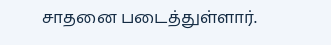சாதனை படைத்துள்ளார்.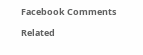Facebook Comments

Related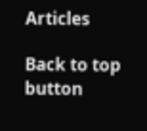Articles

Back to top button